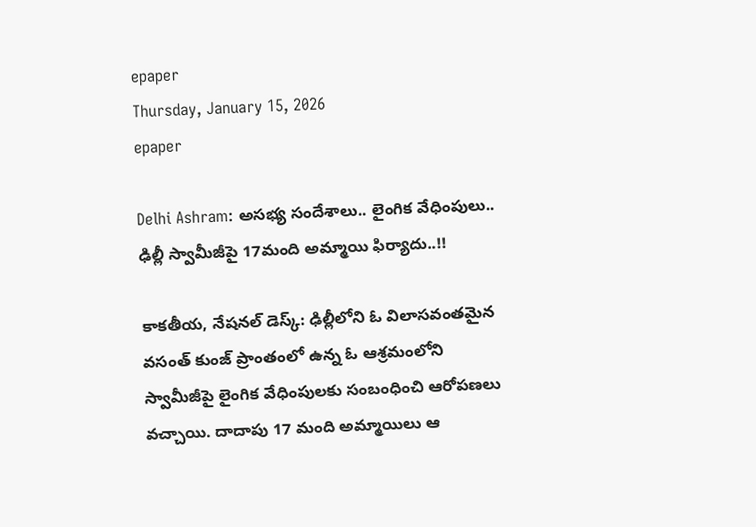epaper
Thursday, January 15, 2026
epaper

Delhi Ashram: అసభ్య సందేశాలు.. లైంగిక వేధింపులు.. ఢిల్లీ స్వామీజీపై 17మంది అమ్మాయి ఫిర్యాదు..!!

కాకతీయ, నేషనల్ డెస్క్: ఢిల్లీలోని ఓ విలాసవంతమైన వసంత్ కుంజ్ ప్రాంతంలో ఉన్న ఓ ఆశ్రమంలోని స్వామీజీపై లైంగిక వేధింపులకు సంబంధించి ఆరోపణలు వచ్చాయి. దాదాపు 17 మంది అమ్మాయిలు ఆ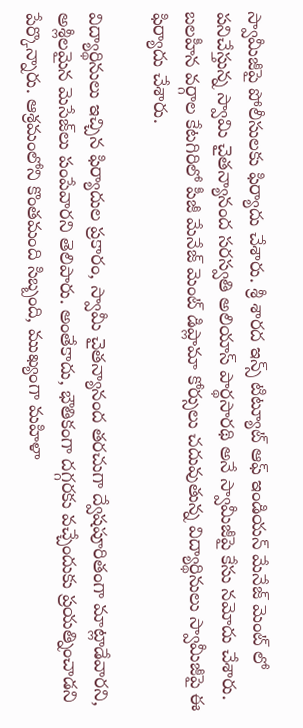స్వామీజీపై పోలీసులకు ఫిర్యాదు చేశారు. శ్రీ శారద ఇన్స్ టిట్యూట్ ఆఫ్ ఇండియన్ మేనేజ్ మెంట్ లో పనిచేస్తున్న స్వామి చైతన్యానంద సరస్వతి అలియాస్ పార్థసారథి అనే స్వామీజీపై కేసు నమోదు చేశారు. బలహీన వర్గాల కేటగిరిలో పీజీ మేనేజ్ మెంట్ డిప్లామా కోర్సులు చదువుతున్న విద్యార్థినులు స్వామీజీపై ఈ ఫిర్యాదు చేశారు.

విద్యార్థినులు ఇచ్చిన ఫిర్యాదుల ప్రకారం, స్వామీ చైతన్యానంద తరచుగా ద్వేషపూరితంగా మాట్లాడేవారని, అశ్లీలమైన మెసేజ్‌లు పంపేవారని తెలిపారు. అంతేకాదు, భౌతికంగా దగ్గరకు వచ్చేందుకు ప్రయత్నించాడని పేర్కొన్నారు. ఆశ్రమంలోని కొంతమంది సిబ్బంది, ముఖ్యంగా మహిళా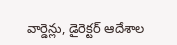వార్డెన్లు, డైరెక్టర్ ఆదేశాల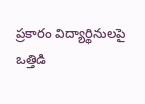ప్రకారం విద్యార్థినులపై ఒత్తిడి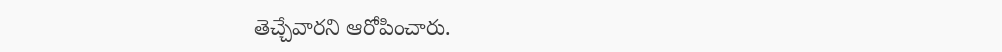తెచ్చేవారని ఆరోపించారు.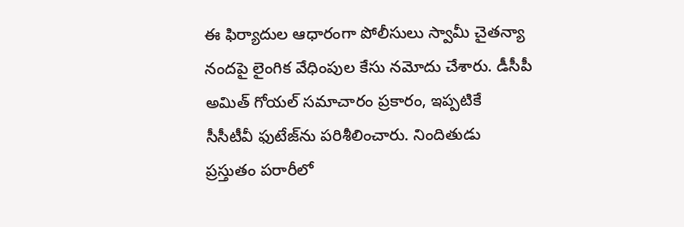ఈ ఫిర్యాదుల ఆధారంగా పోలీసులు స్వామీ చైతన్యా నందపై లైంగిక వేధింపుల కేసు నమోదు చేశారు. డీసీపీ అమిత్ గోయల్ సమాచారం ప్రకారం, ఇప్పటికే సీసీటీవీ ఫుటేజ్‌ను పరిశీలించారు. నిందితుడు ప్రస్తుతం పరారీలో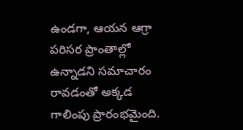ఉండగా, ఆయన ఆగ్రా పరిసర ప్రాంతాల్లో ఉన్నాడని సమాచారం రావడంతో అక్కడ గాలింపు ప్రారంభమైంది.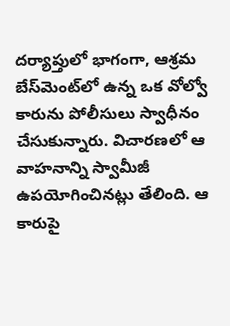దర్యాప్తులో భాగంగా, ఆశ్రమ బేస్‌మెంట్‌లో ఉన్న ఒక వోల్వో కారును పోలీసులు స్వాధీనం చేసుకున్నారు. విచారణలో ఆ వాహనాన్ని స్వామీజీ ఉపయోగించినట్లు తేలింది. ఆ కారుపై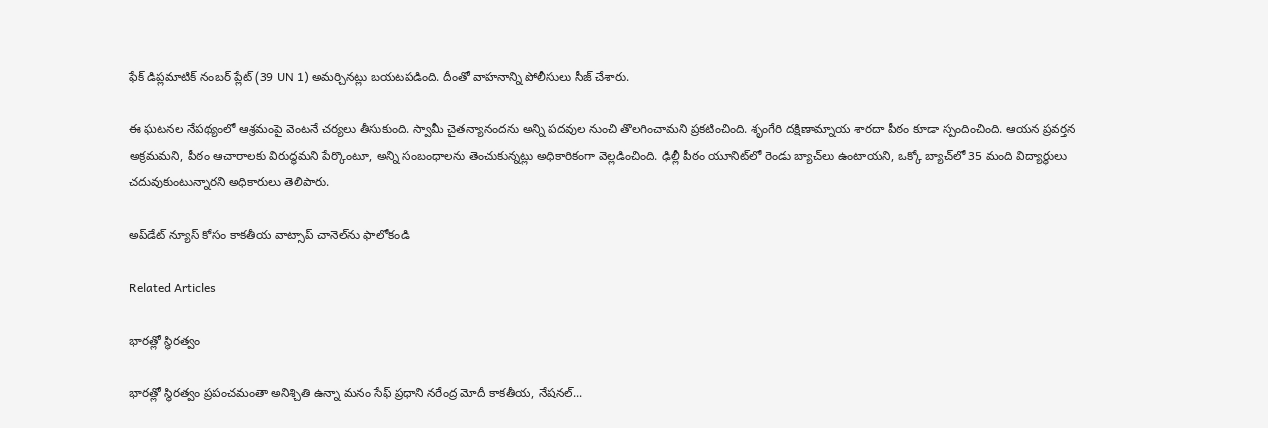ఫేక్ డిప్లమాటిక్ నంబర్ ప్లేట్‌ (39 UN 1) అమర్చినట్లు బయటపడింది. దీంతో వాహనాన్ని పోలీసులు సీజ్ చేశారు.

ఈ ఘటనల నేపథ్యంలో ఆశ్రమంపై వెంటనే చర్యలు తీసుకుంది. స్వామీ చైతన్యానందను అన్ని పదవుల నుంచి తొలగించామని ప్రకటించింది. శృంగేరి దక్షిణామ్నాయ శారదా పీఠం కూడా స్పందించింది. ఆయన ప్రవర్తన అక్రమమని, పీఠం ఆచారాలకు విరుద్ధమని పేర్కొంటూ, అన్ని సంబంధాలను తెంచుకున్నట్లు అధికారికంగా వెల్లడించింది. ఢిల్లీ పీఠం యూనిట్‌లో రెండు బ్యాచ్‌లు ఉంటాయని, ఒక్కో బ్యాచ్‌లో 35 మంది విద్యార్థులు చదువుకుంటున్నారని అధికారులు తెలిపారు.

అప్‌డేట్ న్యూస్ కోసం కాక‌తీయ వాట్సాప్ చానెల్‌ను ఫాలోకండి

Related Articles

భారత్లో స్థిరత్వం

భారత్లో స్థిరత్వం ప్రపంచమంతా అనిశ్చితి ఉన్నా మ‌నం సేఫ్‌ ప్రధాని న‌రేంద్ర మోదీ కాక‌తీయ‌, నేష‌న‌ల్...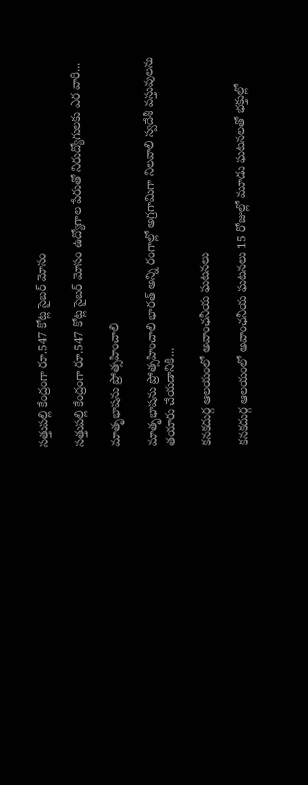సత్తుపల్లి కేంద్రంగా రూ.547 కోట్ల సైబర్‌ మోసం

సత్తుపల్లి కేంద్రంగా రూ.547 కోట్ల సైబర్‌ మోసం ఉద్యోగాల పేరుతో నిరుద్యోగులకు ఎర‌ వారి...

మాతృభాషను ప్రోత్సహించాలి

మాతృభాషను ప్రోత్సహించాలి భారత్ అన్ని రంగాల్లో అగ్రగామిగా నిలవాలి స్వదేశీ వస్తువులను తయారు చేయడానికి...

కనకదుర్గ ఆలయంలో అవాంఛనీయ ఘటనలు

కనకదుర్గ ఆలయంలో అవాంఛనీయ ఘటనలు 15 రోజుల్లో మూడు ఘటనలతో భక్తుల్లో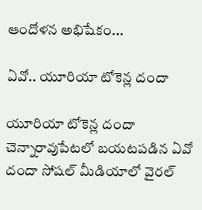ఆందోళన అభిషేకం...

ఏవో.. యూరియా టోకెన్ల దందా

యూరియా టోకెన్ల దందా చెన్నారావుపేట‌లో బ‌య‌ట‌ప‌డిన ఏవో దందా సోషల్ మీడియాలో వైరల్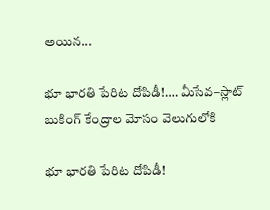అయిన...

భూ భారతి పేరిట దోపిడీ!…. మీసేవ–స్లాట్ బుకింగ్ కేంద్రాల మోసం వెలుగులోకి

భూ భారతి పేరిట దోపిడీ!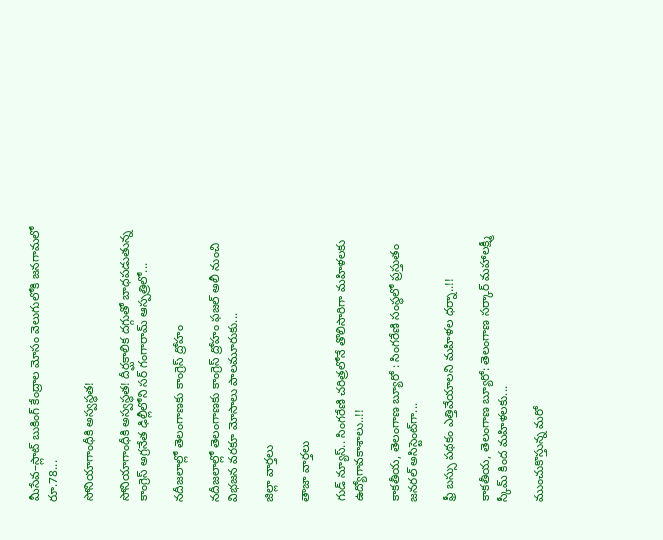మీసేవ–స్లాట్ బుకింగ్ కేంద్రాల మోసం వెలుగులోకి జనగామలో రూ.78...

సోనియాగాంధీకి అస్వస్థత!

సోనియాగాంధీకి అస్వస్థత! దీర్ఘకాలిక దగ్గుతో బాధపడుతున్న కాంగ్రెస్ అగ్రనేత ఢిల్లీలోని సర్ గంగారామ్ ఆస్పత్రిలో...

నదీజలాల్లో తెలంగాణ‌కు కాంగ్రెస్ ద్రోహం

నదీజలాల్లో తెలంగాణ‌కు కాంగ్రెస్ ద్రోహం ఫజల్‌ అలీ నుంచి విభజన వరకూ మోసాలు పాలమూరుకు...

జిల్లా వార్త‌లు

తాజా వార్త‌లు

గుడ్ న్యూస్.. సింగరేణి చరిత్రలోనే తొలిసారిగా మ‌హిళ‌ల‌కు ఉద్యోగావ‌కాశాలు..!!

కాక‌తీయ‌, తెలంగాణ బ్యూరో : సింగరేణి సంస్థలో ప్రస్తుతం జనరల్ అసిస్టెంట్‌గా...

ఫ్రీ బస్సు పథకం ఎత్తివేయాలని మహిళల ధర్నా..!!

కాకతీయ, తెలంగాణ బ్యూరో: తెలంగాణ సర్కార్ మహాలక్ష్మీ స్కీమ్ కింద మహిళలకు...

ముంచుకొస్తున్న మరో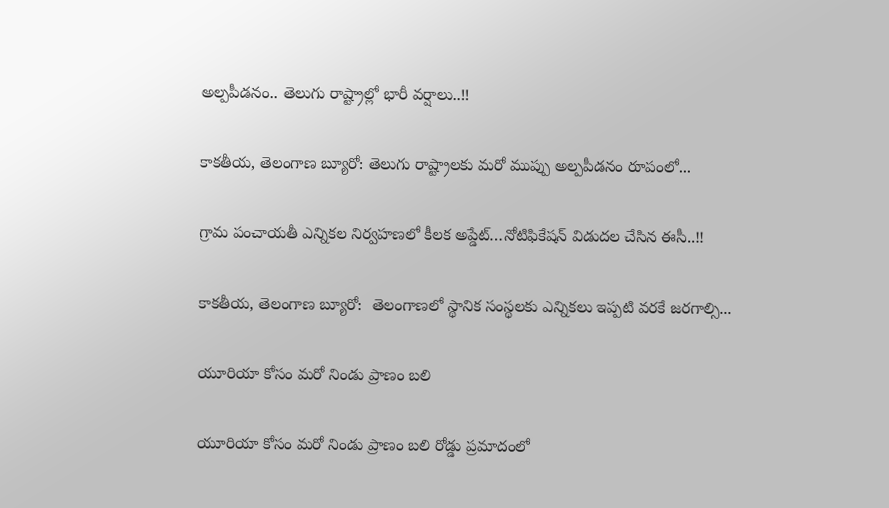అల్పపీడనం.. తెలుగు రాష్ట్రాల్లో భారీ వర్షాలు..!!

కాకతీయ, తెలంగాణ బ్యూరో: తెలుగు రాష్ట్రాలకు మరో ముప్పు అల్పపీడనం రూపంలో...

గ్రామ పంచాయ‌తీ ఎన్నిక‌ల నిర్వ‌హ‌ణ‌లో కీల‌క అప్డేట్‌…నోటిఫికేషన్ విడుదల చేసిన ఈసీ..!!

కాకతీయ, తెలంగాణ బ్యూరో:  తెలంగాణలో స్థానిక సంస్థలకు ఎన్నికలు ఇప్పటి వరకే జరగాల్సి...

యూరియా కోసం మరో నిండు ప్రాణం బలి

యూరియా కోసం మరో నిండు ప్రాణం బలి రోడ్డు ప్రమాదంలో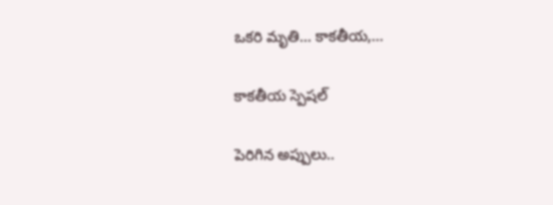ఒకరి మృతి... కాకతీయ,...

కాక‌తీయ స్పెష‌ల్‌

పెరిగిన అప్పులు..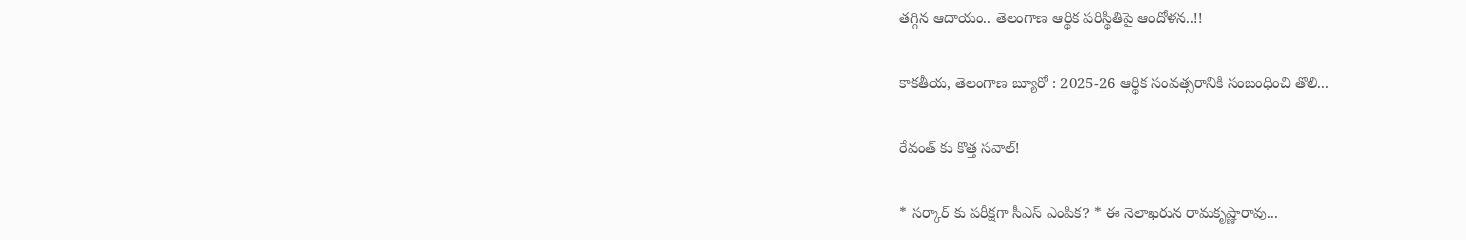తగ్గిన ఆదాయం.. తెలంగాణ ఆర్థిక పరిస్థితిపై ఆందోళన..!!

కాకతీయ, తెలంగాణ బ్యూరో : 2025-26 ఆర్థిక సంవత్సరానికి సంబంధించి తొలి...

రేవంత్ కు కొత్త సవాల్!

* సర్కార్ కు పరీక్షగా సీఎస్ ఎంపిక? * ఈ నెలాఖరున రామకృష్ణారావు...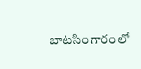బాటసింగారంలో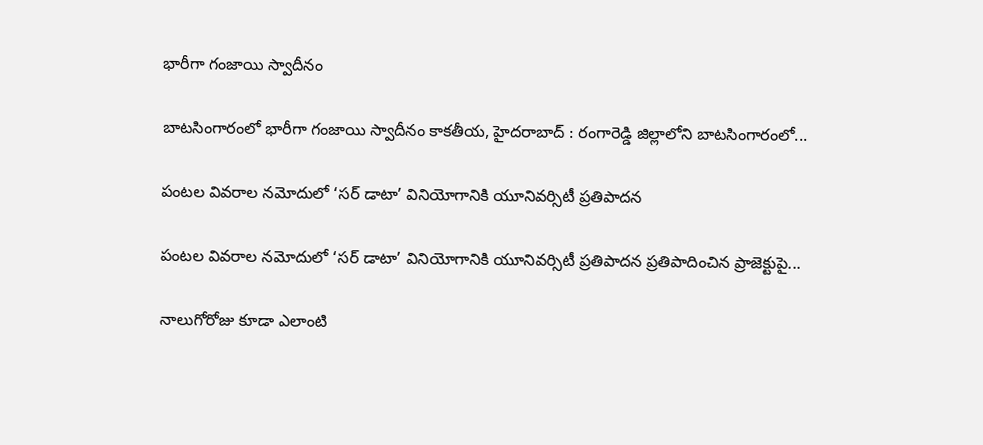భారీగా గంజాయి స్వాదీనం

బాటసింగారంలో భారీగా గంజాయి స్వాదీనం కాక‌తీయ‌, హైదరాబాద్ : రంగారెడ్డి జిల్లాలోని బాటసింగారంలో...

పంటల వివరాల నమోదులో ‘సర్ డాటా’ వినియోగానికి యూనివర్సిటీ ప్రతిపాదన

పంటల వివరాల నమోదులో ‘సర్ డాటా’ వినియోగానికి యూనివర్సిటీ ప్రతిపాదన ప్రతిపాదించిన ప్రాజెక్టుపై...

నాలుగోరోజు కూడా ఎలాంటి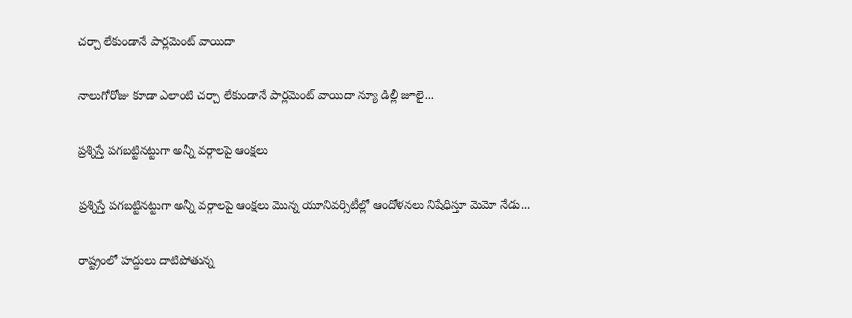చర్చా లేకుండానే పార్లమెంట్ వాయిదా

నాలుగోరోజు కూడా ఎలాంటి చర్చా లేకుండానే పార్లమెంట్ వాయిదా న్యూ డిల్లీ జూలై...

ప్రశ్నిస్తే పగబట్టినట్టుగా అన్నీ వర్గాలపై ఆంక్షలు

ప్రశ్నిస్తే పగబట్టినట్టుగా అన్నీ వర్గాలపై ఆంక్షలు మొన్న యూనివర్సిటీల్లో ఆందోళనలు నిషేధిస్తూ మెమో నేడు...

రాష్ట్రంలో హద్దులు దాటిపోతున్న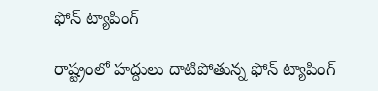ఫోన్‌ ట్యాపింగ్‌

రాష్ట్రంలో హద్దులు దాటిపోతున్న ఫోన్‌ ట్యాపింగ్‌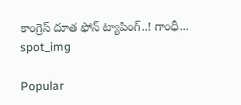కాంగ్రెస్‌ దూత ఫోన్‌ ట్యాపింగ్‌..! గాంధీ...
spot_img

Popular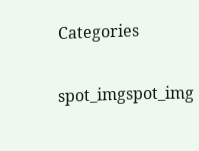Categories

spot_imgspot_img